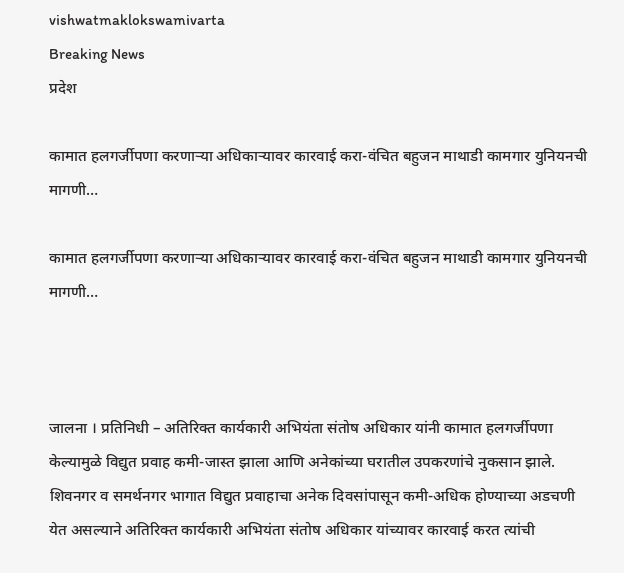vishwatmaklokswamivarta
Breaking News
प्रदेश

कामात हलगर्जीपणा करणार्‍या अधिकार्‍यावर कारवाई करा-वंचित बहुजन माथाडी कामगार युनियनची मागणी…

कामात हलगर्जीपणा करणार्‍या अधिकार्‍यावर कारवाई करा-वंचित बहुजन माथाडी कामगार युनियनची मागणी…



जालना । प्रतिनिधी – अतिरिक्त कार्यकारी अभियंता संतोष अधिकार यांनी कामात हलगर्जीपणा केल्यामुळे विद्युत प्रवाह कमी-जास्त झाला आणि अनेकांच्या घरातील उपकरणांचे नुकसान झाले. शिवनगर व समर्थनगर भागात विद्युत प्रवाहाचा अनेक दिवसांपासून कमी-अधिक होण्याच्या अडचणी येत असल्याने अतिरिक्त कार्यकारी अभियंता संतोष अधिकार यांच्यावर कारवाई करत त्यांची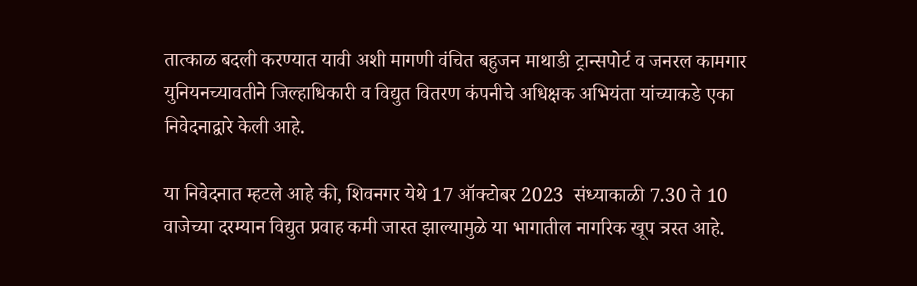तात्काळ बदली करण्यात यावी अशी मागणी वंचित बहुजन माथाडी ट्रान्सपोर्ट व जनरल कामगार युनियनच्यावतीने जिल्हाधिकारी व विद्युत वितरण कंपनीचे अधिक्षक अभियंता यांच्याकडे एका निवेदनाद्वारे केली आहे.

या निवेदनात म्हटले आहे की, शिवनगर येथे 17 ऑक्टोबर 2023  संध्याकाळी 7.30 ते 10 वाजेच्या दरम्यान विद्युत प्रवाह कमी जास्त झाल्यामुळे या भागातील नागरिक खूप त्रस्त आहे.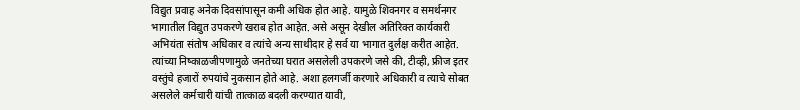विद्युत प्रवाह अनेक दिवसांपासून कमी अधिक होत आहे. यामुळे शिवनगर व समर्थनगर भागातील विद्युत उपकरणे खराब होत आहेत. असे असून देखील अतिरिक्त कार्यकारी अभियंता संतोष अधिकार व त्यांचे अन्य साथीदार हे सर्व या भागात दुर्लक्ष करीत आहेत. त्यांच्या निष्काळजीपणामुळे जनतेच्या घरात असलेली उपकरणे जसे की, टीव्ही, फ्रीज इतर वस्तुंचे हजारों रुपयांचे नुकसान होते आहे. अशा हलगर्जी करणारे अधिकारी व त्याचे सोबत असलेले कर्मचारी यांची तात्काळ बदली करण्यात यावी,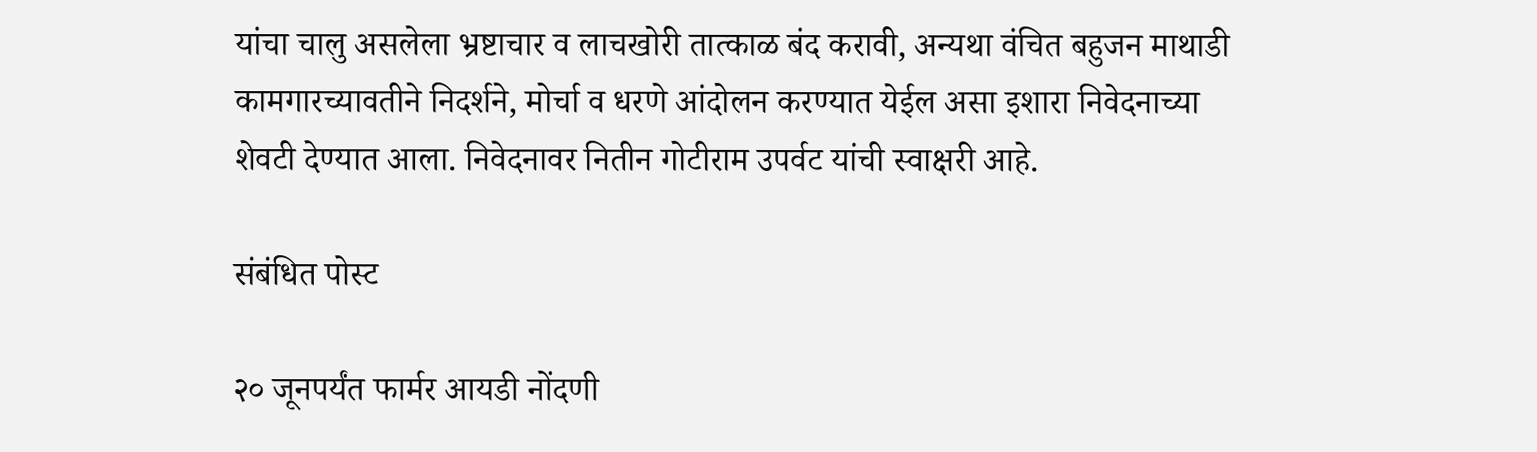यांचा चालु असलेला भ्रष्टाचार व लाचखोरी तात्काळ बंद करावी, अन्यथा वंचित बहुजन माथाडी कामगारच्यावतीने निदर्शने, मोर्चा व धरणे आंदोलन करण्यात येईल असा इशारा निवेदनाच्या शेवटी देण्यात आला. निवेदनावर नितीन गोटीराम उपर्वट यांची स्वाक्षरी आहे.

संबंधित पोस्ट

२० जूनपर्यंत फार्मर आयडी नोंदणी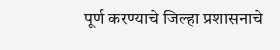पूर्ण करण्याचे जिल्हा प्रशासनाचे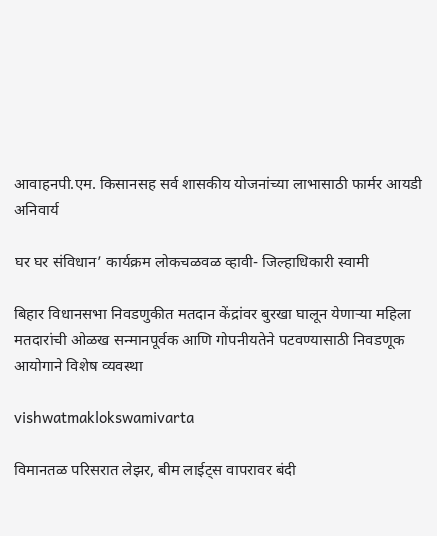आवाहनपी.एम. किसानसह सर्व शासकीय योजनांच्या लाभासाठी फार्मर आयडी अनिवार्य

घर घर संविधान’ कार्यक्रम लोकचळवळ व्हावी- जिल्हाधिकारी स्वामी

बिहार विधानसभा निवडणुकीत मतदान केंद्रांवर बुरखा घालून येणाऱ्या महिला मतदारांची ओळख सन्मानपूर्वक आणि गोपनीयतेने पटवण्यासाठी निवडणूक आयोगाने विशेष व्यवस्था

vishwatmaklokswamivarta

विमानतळ परिसरात लेझर, बीम लाईट्स वापरावर बंदी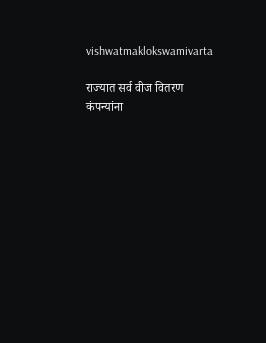vishwatmaklokswamivarta

राज्यात सर्व वीज वितरण कंपन्यांना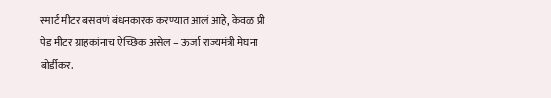स्मार्ट मीटर बसवणं बंधनकारक करण्यात आलं आहे, केवळ प्री पेड मीटर ग्राहकांनाच ऐच्छिक असेल – ऊर्जा राज्यमंत्री मेघना बोर्डीकर.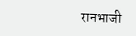रानभाजी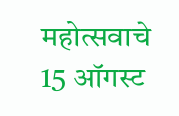महोत्सवाचे 15 ऑगस्ट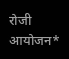रोजी आयोजन*